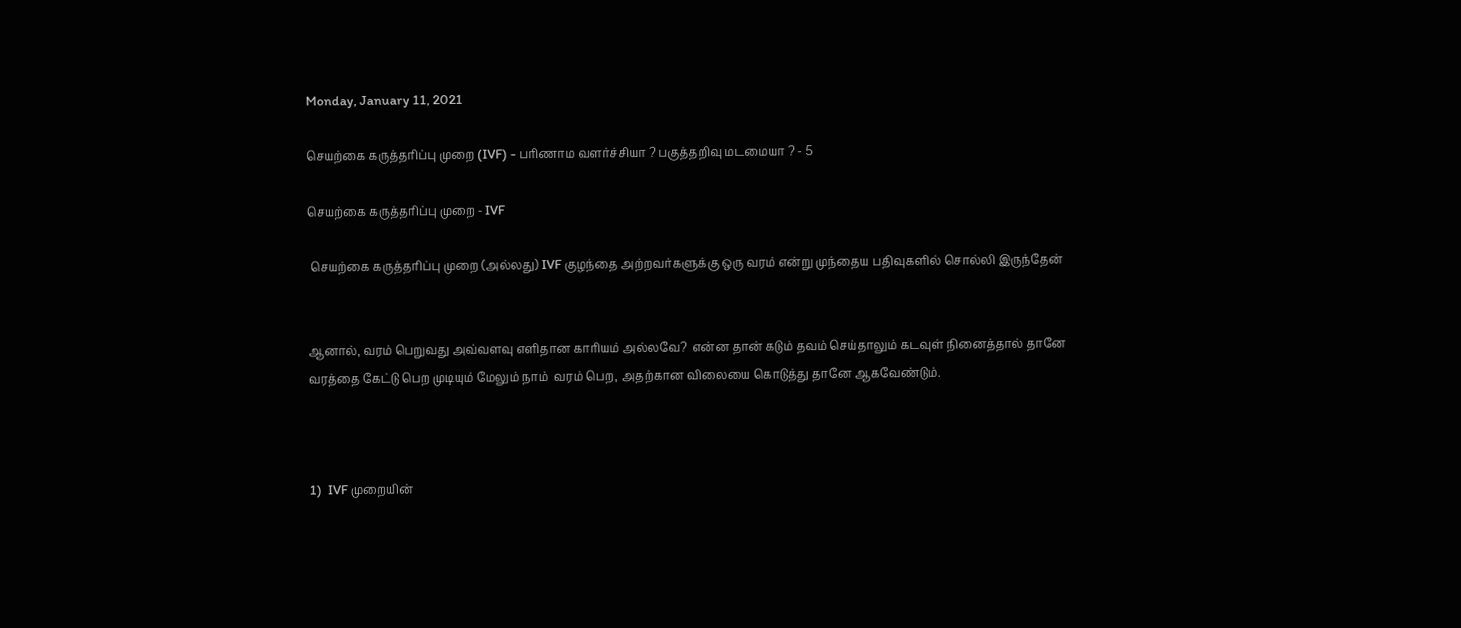Monday, January 11, 2021

செயற்கை கருத்தரிப்பு முறை (IVF) - பரிணாம வளர்ச்சியா ? பகுத்தறிவு மடமையா ? - 5

செயற்கை கருத்தரிப்பு முறை - IVF

 செயற்கை கருத்தரிப்பு முறை (அல்லது) IVF குழந்தை அற்றவர்களுக்கு ஒரு வரம் என்று முந்தைய பதிவுகளில் சொல்லி இருந்தேன்


ஆனால், வரம் பெறுவது அவ்வளவு எளிதான காரியம் அல்லவே?  என்ன தான் கடும் தவம் செய்தாலும் கடவுள் நினைத்தால் தானே வரத்தை கேட்டு பெற முடியும் மேலும் நாம்  வரம் பெற, அதற்கான விலையை கொடுத்து தானே ஆகவேண்டும்.



1)  IVF முறையின்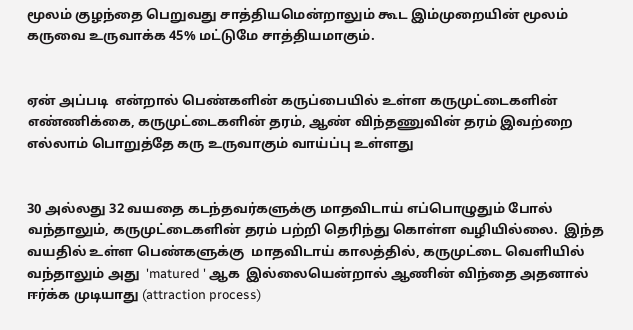மூலம் குழந்தை பெறுவது சாத்தியமென்றாலும் கூட இம்முறையின் மூலம் கருவை உருவாக்க 45% மட்டுமே சாத்தியமாகும்.


ஏன் அப்படி  என்றால் பெண்களின் கருப்பையில் உள்ள கருமுட்டைகளின் எண்ணிக்கை, கருமுட்டைகளின் தரம், ஆண் விந்தணுவின் தரம் இவற்றை எல்லாம் பொறுத்தே கரு உருவாகும் வாய்ப்பு உள்ளது


30 அல்லது 32 வயதை கடந்தவர்களுக்கு மாதவிடாய் எப்பொழுதும் போல் வந்தாலும், கருமுட்டைகளின் தரம் பற்றி தெரிந்து கொள்ள வழியில்லை.  இந்த வயதில் உள்ள பெண்களுக்கு  மாதவிடாய் காலத்தில், கருமுட்டை வெளியில் வந்தாலும் அது  'matured ' ஆக  இல்லையென்றால் ஆணின் விந்தை அதனால் ஈர்க்க முடியாது (attraction process)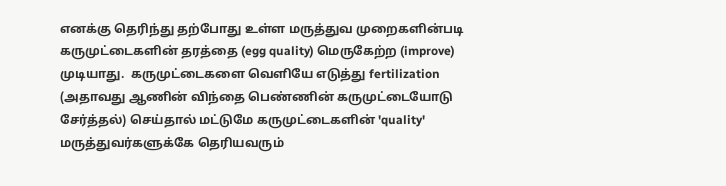எனக்கு தெரிந்து தற்போது உள்ள மருத்துவ முறைகளின்படி கருமுட்டைகளின் தரத்தை (egg quality) மெருகேற்ற (improve) முடியாது.  கருமுட்டைகளை வெளியே எடுத்து fertilization (அதாவது ஆணின் விந்தை பெண்ணின் கருமுட்டையோடு சேர்த்தல்) செய்தால் மட்டுமே கருமுட்டைகளின் 'quality' மருத்துவர்களுக்கே தெரியவரும்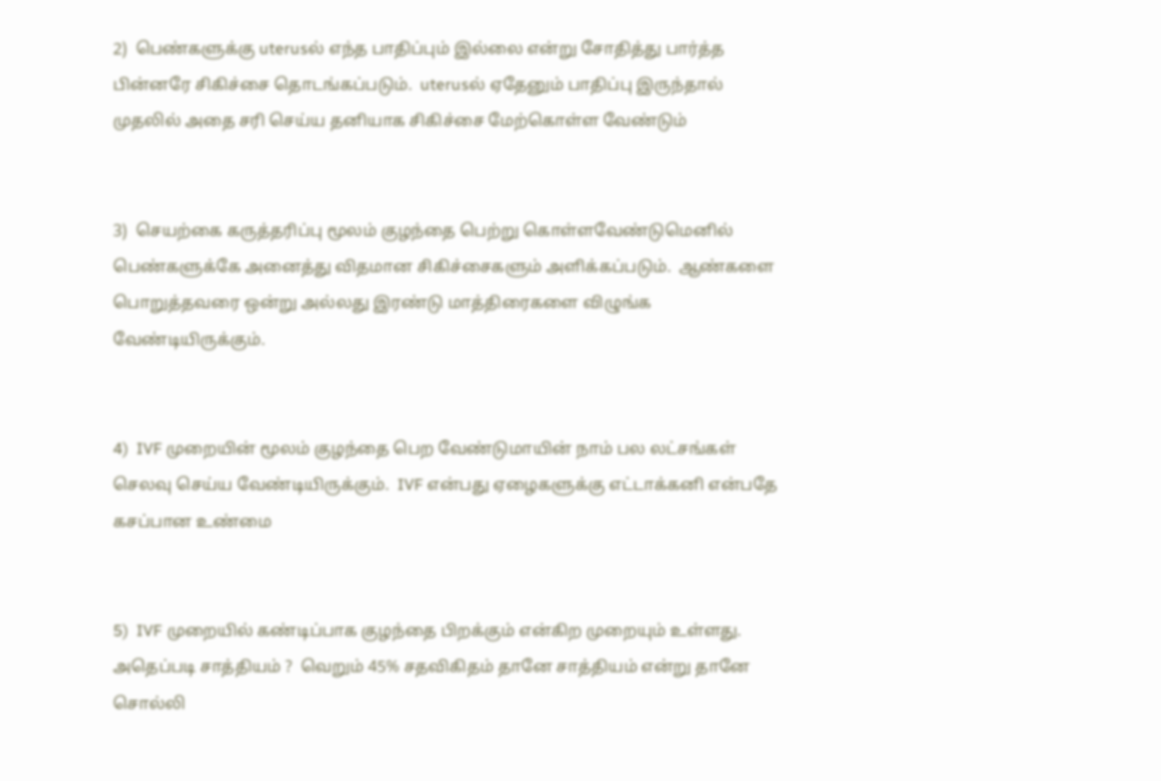2)  பெண்களுக்கு uterusல் எந்த பாதிப்பும் இல்லை என்று சோதித்து பார்த்த பின்னரே சிகிச்சை தொடங்கப்படும்.  uterusல் ஏதேனும் பாதிப்பு இருந்தால் முதலில் அதை சரி செய்ய தனியாக சிகிச்சை மேற்கொள்ள வேண்டும்


3)  செயற்கை கருத்தரிப்பு மூலம் குழந்தை பெற்று கொள்ளவேண்டுமெனில் பெண்களுக்கே அனைத்து விதமான சிகிச்சைகளும் அளிக்கப்படும்.  ஆண்களை பொறுத்தவரை ஒன்று அல்லது இரண்டு மாத்திரைகளை விழுங்க வேண்டியிருக்கும்.


4)  IVF முறையின் மூலம் குழந்தை பெற வேண்டுமாயின் நாம் பல லட்சங்கள் செலவு செய்ய வேண்டியிருக்கும்.  IVF என்பது ஏழைகளுக்கு எட்டாக்கனி என்பதே கசப்பான உண்மை


5)  IVF முறையில் கண்டிப்பாக குழந்தை பிறக்கும் என்கிற முறையும் உள்ளது.  அதெப்படி சாத்தியம் ?  வெறும் 45% சதவிகிதம் தானே சாத்தியம் என்று தானே சொல்லி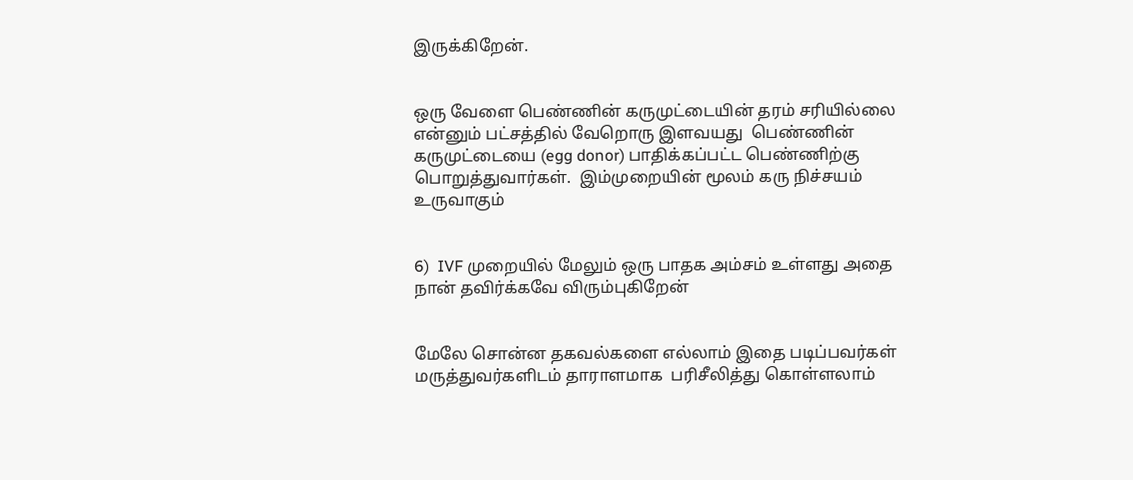இருக்கிறேன்.


ஒரு வேளை பெண்ணின் கருமுட்டையின் தரம் சரியில்லை என்னும் பட்சத்தில் வேறொரு இளவயது  பெண்ணின் கருமுட்டையை (egg donor) பாதிக்கப்பட்ட பெண்ணிற்கு பொறுத்துவார்கள்.  இம்முறையின் மூலம் கரு நிச்சயம் உருவாகும்


6)  IVF முறையில் மேலும் ஒரு பாதக அம்சம் உள்ளது அதை நான் தவிர்க்கவே விரும்புகிறேன்


மேலே சொன்ன தகவல்களை எல்லாம் இதை படிப்பவர்கள் மருத்துவர்களிடம் தாராளமாக  பரிசீலித்து கொள்ளலாம்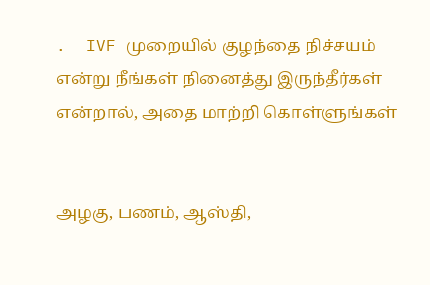.  IVF முறையில் குழந்தை நிச்சயம் என்று நீங்கள் நினைத்து இருந்தீர்கள் என்றால், அதை மாற்றி கொள்ளுங்கள்


அழகு, பணம், ஆஸ்தி,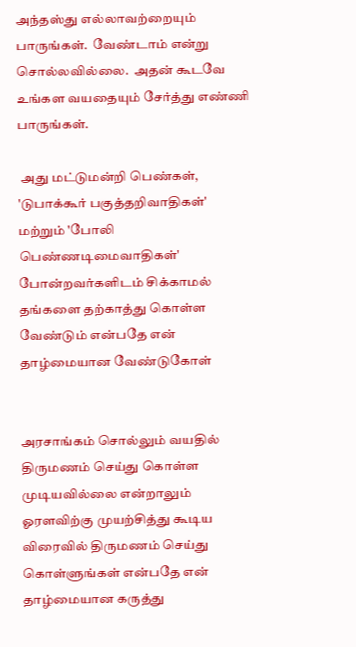அந்தஸ்து எல்லாவற்றையும் பாருங்கள்.  வேண்டாம் என்று சொல்லவில்லை.  அதன் கூடவே உங்கள வயதையும் சேர்த்து எண்ணி பாருங்கள்.

 அது மட்டுமன்றி பெண்கள், 'டுபாக்கூர் பகுத்தறிவாதிகள்' மற்றும் 'போலி பெண்ணடிமைவாதிகள்' போன்றவர்களிடம் சிக்காமல் தங்களை தற்காத்து கொள்ள வேண்டும் என்பதே என் தாழ்மையான வேண்டுகோள்


அரசாங்கம் சொல்லும் வயதில்  திருமணம் செய்து கொள்ள முடியவில்லை என்றாலும் ஓரளவிற்கு முயற்சித்து கூடிய விரைவில் திருமணம் செய்து கொள்ளுங்கள் என்பதே என் தாழ்மையான கருத்து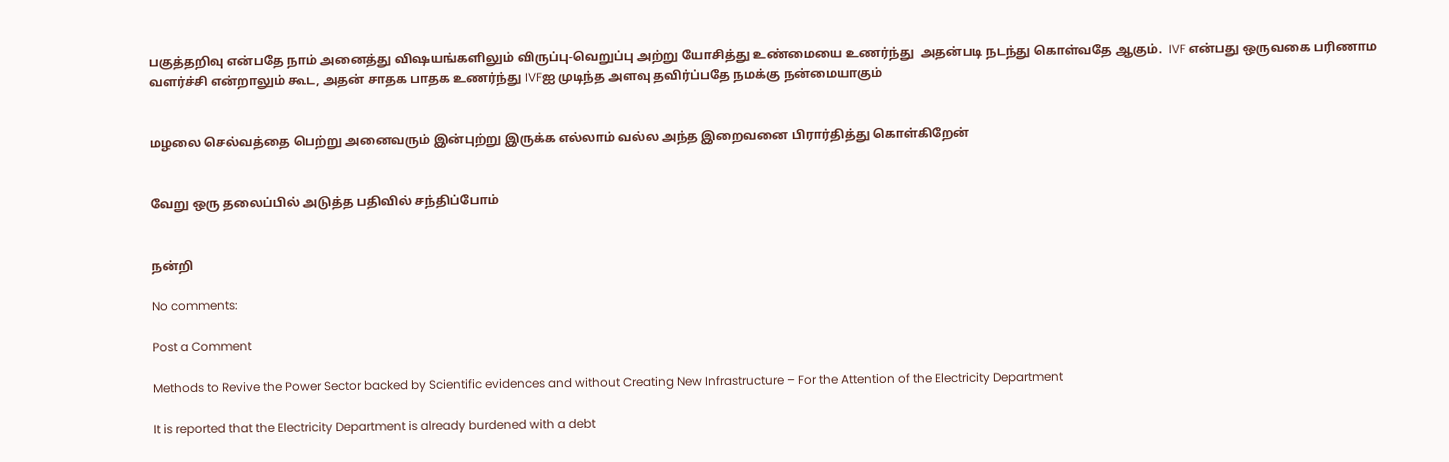பகுத்தறிவு என்பதே நாம் அனைத்து விஷயங்களிலும் விருப்பு-வெறுப்பு அற்று யோசித்து உண்மையை உணர்ந்து  அதன்படி நடந்து கொள்வதே ஆகும்.  IVF என்பது ஒருவகை பரிணாம வளர்ச்சி என்றாலும் கூட, அதன் சாதக பாதக உணர்ந்து IVFஐ முடிந்த அளவு தவிர்ப்பதே நமக்கு நன்மையாகும்


மழலை செல்வத்தை பெற்று அனைவரும் இன்புற்று இருக்க எல்லாம் வல்ல அந்த இறைவனை பிரார்தித்து கொள்கிறேன்


வேறு ஒரு தலைப்பில் அடுத்த பதிவில் சந்திப்போம்


நன்றி

No comments:

Post a Comment

Methods to Revive the Power Sector backed by Scientific evidences and without Creating New Infrastructure – For the Attention of the Electricity Department

It is reported that the Electricity Department is already burdened with a debt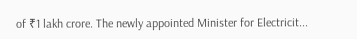of ₹1 lakh crore. The newly appointed Minister for Electricit...